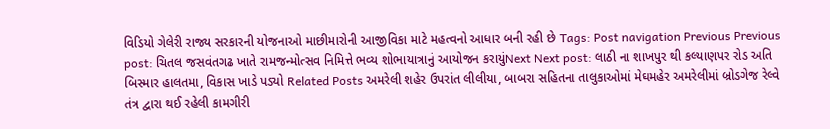વિડિયો ગેલેરી રાજ્ય સરકારની યોજનાઓ માછીમારોની આજીવિકા માટે મહત્વનો આધાર બની રહી છે Tags: Post navigation Previous Previous post: ચિતલ જસવંતગઢ ખાતે રામજન્મોત્સવ નિમિત્તે ભવ્ય શોભાયાત્રાનું આયોજન કરાયુંNext Next post: લાઠી ના શાખપુર થી કલ્યાણપર રોડ અતિ બિસ્માર હાલતમા, વિકાસ ખાડે પડ્યો Related Posts અમરેલી શહેર ઉપરાંત લીલીયા, બાબરા સહિતના તાલુકાઓમાં મેઘમહેર અમરેલીમાં બ્રોડગેજ રેલ્વે તંત્ર દ્વારા થઈ રહેલી કામગીરી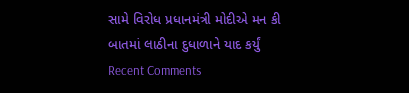સામે વિરોધ પ્રધાનમંત્રી મોદીએ મન કી બાતમાં લાઠીના દુધાળાને યાદ કર્યું
Recent Comments